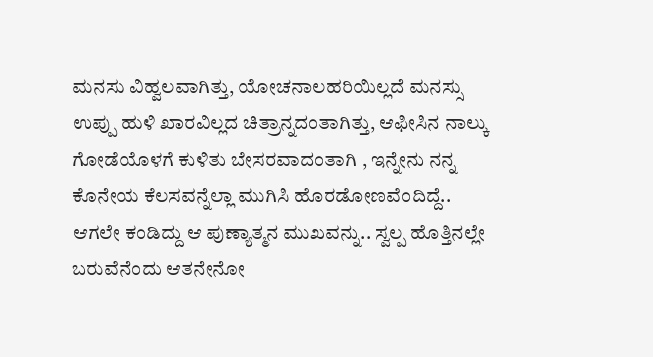ಮನಸು ವಿಹ್ವಲವಾಗಿತ್ತು, ಯೋಚನಾಲಹರಿಯಿಲ್ಲದೆ ಮನಸ್ಸು ಉಪ್ಪು ಹುಳಿ ಖಾರವಿಲ್ಲದ ಚಿತ್ರಾನ್ನದಂತಾಗಿತ್ತು, ಆಫೀಸಿನ ನಾಲ್ಕು ಗೋಡೆಯೊಳಗೆ ಕುಳಿತು ಬೇಸರವಾದಂತಾಗಿ , ಇನ್ನೇನು ನನ್ನ ಕೊನೇಯ ಕೆಲಸವನ್ನೆಲ್ಲಾ ಮುಗಿಸಿ ಹೊರಡೋಣವೆಂದಿದ್ದೆ.. ಆಗಲೇ ಕಂಡಿದ್ದು ಆ ಪುಣ್ಯಾತ್ಮನ ಮುಖವನ್ನು.. ಸ್ವಲ್ಪ ಹೊತ್ತಿನಲ್ಲೇ ಬರುವೆನೆಂದು ಆತನೇನೋ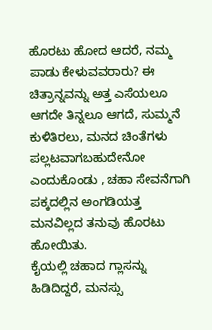ಹೊರಟು ಹೋದ ಆದರೆ, ನಮ್ಮ ಪಾಡು ಕೇಳುವವರಾರು? ಈ ಚಿತ್ರಾನ್ನವನ್ನು ಅತ್ತ ಎಸೆಯಲೂ ಆಗದೇ ತಿನ್ನಲೂ ಆಗದೆ, ಸುಮ್ಮನೆ ಕುಳಿತಿರಲು, ಮನದ ಚಿಂತೆಗಳು ಪಲ್ಲಟವಾಗಬಹುದೇನೋ ಎಂದುಕೊಂಡು , ಚಹಾ ಸೇವನೆಗಾಗಿ ಪಕ್ಕದಲ್ಲಿನ ಅಂಗಡಿಯತ್ತ ಮನವಿಲ್ಲದ ತನುವು ಹೊರಟು ಹೋಯಿತು.
ಕೈಯಲ್ಲಿ ಚಹಾದ ಗ್ಲಾಸನ್ನು ಹಿಡಿದಿದ್ದರೆ, ಮನಸ್ಸು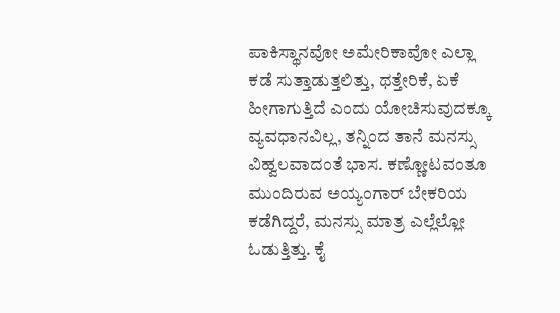ಪಾಕಿಸ್ಥಾನವೋ ಅಮೇರಿಕಾವೋ ಎಲ್ಲಾ ಕಡೆ ಸುತ್ತಾಡುತ್ತಲಿತ್ತು, ಥತ್ತೇರಿಕೆ, ಏಕೆ ಹೀಗಾಗುತ್ತಿದೆ ಎಂದು ಯೋಚಿಸುವುದಕ್ಕೂ ವ್ಯವಧಾನವಿಲ್ಲ, ತನ್ನಿಂದ ತಾನೆ ಮನಸ್ಸು ವಿಹ್ವಲವಾದಂತೆ ಭಾಸ. ಕಣ್ಣೋಟವಂತೂ ಮುಂದಿರುವ ಅಯ್ಯಂಗಾರ್ ಬೇಕರಿಯ ಕಡೆಗಿದ್ದರೆ, ಮನಸ್ಸು ಮಾತ್ರ ಎಲ್ಲೆಲ್ಲೋ ಓಡುತ್ತಿತ್ತು. ಕೈ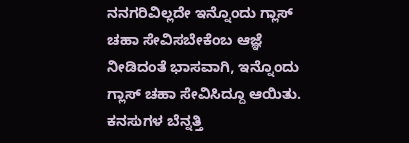ನನಗರಿವಿಲ್ಲದೇ ಇನ್ನೊಂದು ಗ್ಲಾಸ್ ಚಹಾ ಸೇವಿಸಬೇಕೆಂಬ ಆಜ್ಞೆ ನೀಡಿದಂತೆ ಭಾಸವಾಗಿ, ಇನ್ನೊಂದು ಗ್ಲಾಸ್ ಚಹಾ ಸೇವಿಸಿದ್ದೂ ಆಯಿತು. ಕನಸುಗಳ ಬೆನ್ನತ್ತಿ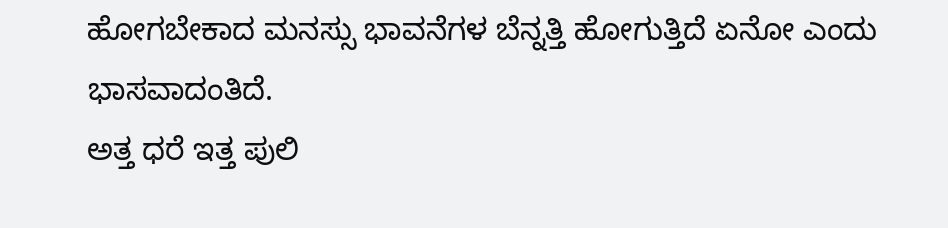ಹೋಗಬೇಕಾದ ಮನಸ್ಸು ಭಾವನೆಗಳ ಬೆನ್ನತ್ತಿ ಹೋಗುತ್ತಿದೆ ಏನೋ ಎಂದು ಭಾಸವಾದಂತಿದೆ.
ಅತ್ತ ಧರೆ ಇತ್ತ ಪುಲಿ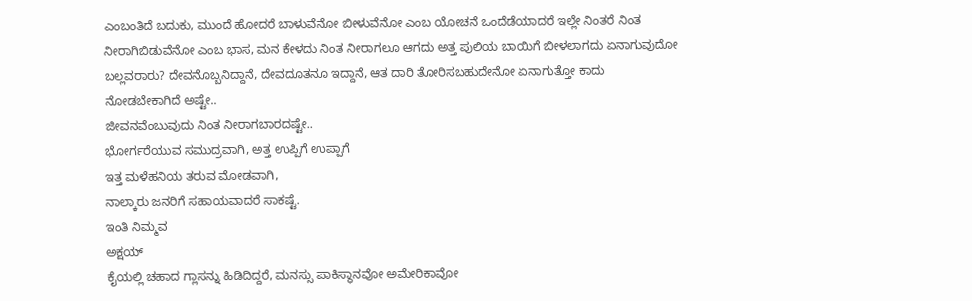ಎಂಬಂತಿದೆ ಬದುಕು, ಮುಂದೆ ಹೋದರೆ ಬಾಳುವೆನೋ ಬೀಳುವೆನೋ ಎಂಬ ಯೋಚನೆ ಒಂದೆಡೆಯಾದರೆ ಇಲ್ಲೇ ನಿಂತರೆ ನಿಂತ ನೀರಾಗಿಬಿಡುವೆನೋ ಎಂಬ ಭಾಸ, ಮನ ಕೇಳದು ನಿಂತ ನೀರಾಗಲೂ ಆಗದು ಅತ್ತ ಪುಲಿಯ ಬಾಯಿಗೆ ಬೀಳಲಾಗದು ಏನಾಗುವುದೋ ಬಲ್ಲವರಾರು? ದೇವನೊಬ್ಬನಿದ್ದಾನೆ, ದೇವದೂತನೂ ಇದ್ದಾನೆ, ಆತ ದಾರಿ ತೋರಿಸಬಹುದೇನೋ ಏನಾಗುತ್ತೋ ಕಾದು ನೋಡಬೇಕಾಗಿದೆ ಅಷ್ಟೇ..
ಜೀವನವೆಂಬುವುದು ನಿಂತ ನೀರಾಗಬಾರದಷ್ಟೇ..
ಭೋರ್ಗರೆಯುವ ಸಮುದ್ರವಾಗಿ, ಅತ್ತ ಉಪ್ಪಿಗೆ ಉಪ್ಪಾಗೆ
ಇತ್ತ ಮಳೆಹನಿಯ ತರುವ ಮೋಡವಾಗಿ,
ನಾಲ್ಕಾರು ಜನರಿಗೆ ಸಹಾಯವಾದರೆ ಸಾಕಷ್ಟೆ.
ಇಂತಿ ನಿಮ್ಮವ
ಅಕ್ಷಯ್
ಕೈಯಲ್ಲಿ ಚಹಾದ ಗ್ಲಾಸನ್ನು ಹಿಡಿದಿದ್ದರೆ, ಮನಸ್ಸು ಪಾಕಿಸ್ಥಾನವೋ ಅಮೇರಿಕಾವೋ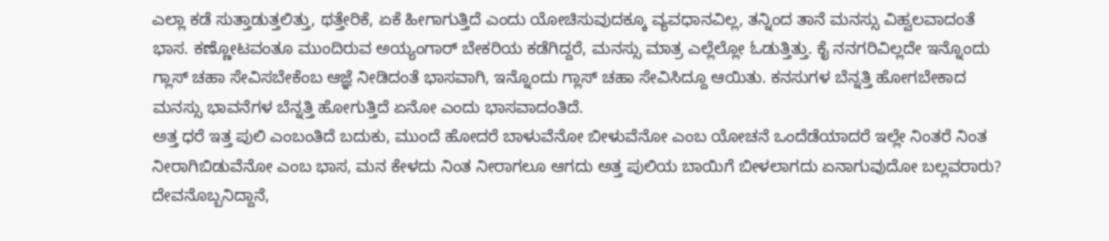ಎಲ್ಲಾ ಕಡೆ ಸುತ್ತಾಡುತ್ತಲಿತ್ತು, ಥತ್ತೇರಿಕೆ, ಏಕೆ ಹೀಗಾಗುತ್ತಿದೆ ಎಂದು ಯೋಚಿಸುವುದಕ್ಕೂ ವ್ಯವಧಾನವಿಲ್ಲ, ತನ್ನಿಂದ ತಾನೆ ಮನಸ್ಸು ವಿಹ್ವಲವಾದಂತೆ ಭಾಸ. ಕಣ್ಣೋಟವಂತೂ ಮುಂದಿರುವ ಅಯ್ಯಂಗಾರ್ ಬೇಕರಿಯ ಕಡೆಗಿದ್ದರೆ, ಮನಸ್ಸು ಮಾತ್ರ ಎಲ್ಲೆಲ್ಲೋ ಓಡುತ್ತಿತ್ತು. ಕೈ ನನಗರಿವಿಲ್ಲದೇ ಇನ್ನೊಂದು ಗ್ಲಾಸ್ ಚಹಾ ಸೇವಿಸಬೇಕೆಂಬ ಆಜ್ಞೆ ನೀಡಿದಂತೆ ಭಾಸವಾಗಿ, ಇನ್ನೊಂದು ಗ್ಲಾಸ್ ಚಹಾ ಸೇವಿಸಿದ್ದೂ ಆಯಿತು. ಕನಸುಗಳ ಬೆನ್ನತ್ತಿ ಹೋಗಬೇಕಾದ ಮನಸ್ಸು ಭಾವನೆಗಳ ಬೆನ್ನತ್ತಿ ಹೋಗುತ್ತಿದೆ ಏನೋ ಎಂದು ಭಾಸವಾದಂತಿದೆ.
ಅತ್ತ ಧರೆ ಇತ್ತ ಪುಲಿ ಎಂಬಂತಿದೆ ಬದುಕು, ಮುಂದೆ ಹೋದರೆ ಬಾಳುವೆನೋ ಬೀಳುವೆನೋ ಎಂಬ ಯೋಚನೆ ಒಂದೆಡೆಯಾದರೆ ಇಲ್ಲೇ ನಿಂತರೆ ನಿಂತ ನೀರಾಗಿಬಿಡುವೆನೋ ಎಂಬ ಭಾಸ, ಮನ ಕೇಳದು ನಿಂತ ನೀರಾಗಲೂ ಆಗದು ಅತ್ತ ಪುಲಿಯ ಬಾಯಿಗೆ ಬೀಳಲಾಗದು ಏನಾಗುವುದೋ ಬಲ್ಲವರಾರು? ದೇವನೊಬ್ಬನಿದ್ದಾನೆ,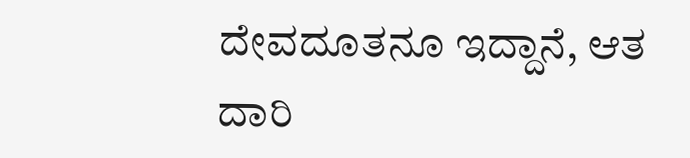ದೇವದೂತನೂ ಇದ್ದಾನೆ, ಆತ ದಾರಿ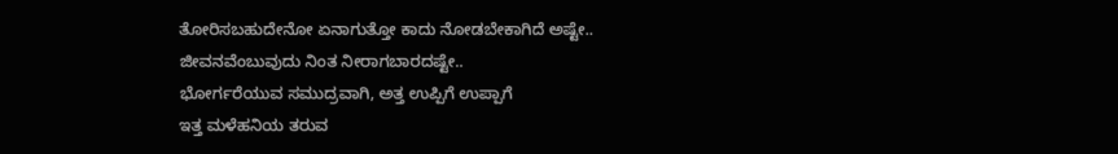ತೋರಿಸಬಹುದೇನೋ ಏನಾಗುತ್ತೋ ಕಾದು ನೋಡಬೇಕಾಗಿದೆ ಅಷ್ಟೇ..
ಜೀವನವೆಂಬುವುದು ನಿಂತ ನೀರಾಗಬಾರದಷ್ಟೇ..
ಭೋರ್ಗರೆಯುವ ಸಮುದ್ರವಾಗಿ, ಅತ್ತ ಉಪ್ಪಿಗೆ ಉಪ್ಪಾಗೆ
ಇತ್ತ ಮಳೆಹನಿಯ ತರುವ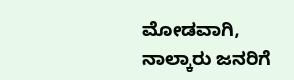ಮೋಡವಾಗಿ,
ನಾಲ್ಕಾರು ಜನರಿಗೆ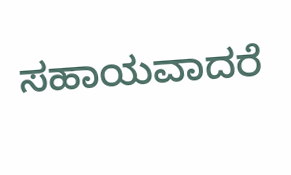ಸಹಾಯವಾದರೆ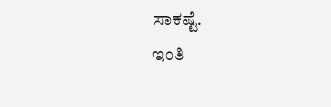ಸಾಕಷ್ಟೆ.
ಇಂತಿ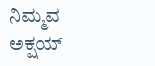ನಿಮ್ಮವ
ಅಕ್ಷಯ್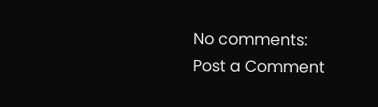No comments:
Post a Comment